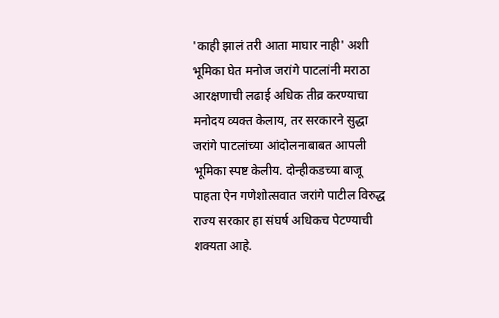'काही झालं तरी आता माघार नाही' अशी भूमिका घेत मनोज जरांगे पाटलांनी मराठा आरक्षणाची लढाई अधिक तीव्र करण्याचा मनोदय व्यक्त केलाय, तर सरकारने सुद्धा जरांगे पाटलांच्या आंदोलनाबाबत आपली भूमिका स्पष्ट केलीय. दोन्हीकडच्या बाजू पाहता ऐन गणेशोत्सवात जरांगे पाटील विरुद्ध राज्य सरकार हा संघर्ष अधिकच पेटण्याची शक्यता आहे.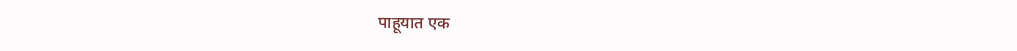पाहूयात एक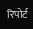रिपोर्ट